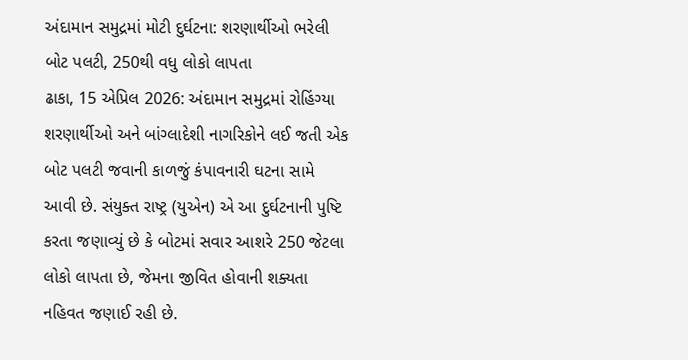અંદામાન સમુદ્રમાં મોટી દુર્ઘટના: શરણાર્થીઓ ભરેલી બોટ પલટી, 250થી વધુ લોકો લાપતા
ઢાકા, 15 એપ્રિલ 2026: અંદામાન સમુદ્રમાં રોહિંગ્યા શરણાર્થીઓ અને બાંગ્લાદેશી નાગરિકોને લઈ જતી એક બોટ પલટી જવાની કાળજું કંપાવનારી ઘટના સામે આવી છે. સંયુક્ત રાષ્ટ્ર (યુએન) એ આ દુર્ઘટનાની પુષ્ટિ કરતા જણાવ્યું છે કે બોટમાં સવાર આશરે 250 જેટલા લોકો લાપતા છે, જેમના જીવિત હોવાની શક્યતા નહિવત જણાઈ રહી છે.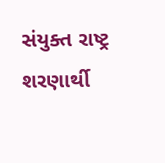સંયુક્ત રાષ્ટ્ર શરણાર્થી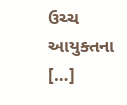ઉચ્ચ આયુક્તના […]